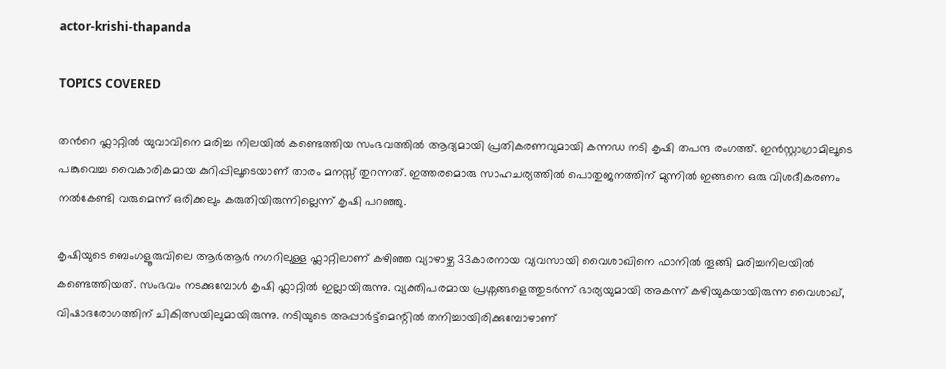actor-krishi-thapanda

TOPICS COVERED

തന്‍റെ ഫ്ലാറ്റിൽ യുവാവിനെ മരിച്ച നിലയിൽ കണ്ടെത്തിയ സംഭവത്തില്‍ ആദ്യമായി പ്രതികരണവുമായി കന്നഡ നടി കൃഷി തപന്ദ രംഗത്ത്. ഇൻസ്റ്റാഗ്രാമിലൂടെ പങ്കുവെച്ച വൈകാരികമായ കുറിപ്പിലൂടെയാണ് താരം മനസ്സ് തുറന്നത്. ഇത്തരമൊരു സാഹചര്യത്തിൽ പൊതുജനത്തിന് മുന്നിൽ ഇങ്ങനെ ഒരു വിശദീകരണം നൽകേണ്ടി വരുമെന്ന് ഒരിക്കലും കരുതിയിരുന്നില്ലെന്ന് കൃഷി പറഞ്ഞു.

കൃഷിയുടെ ബെംഗളൂരുവിലെ ആർആർ നഗറിലുള്ള ഫ്ലാറ്റിലാണ് കഴിഞ്ഞ വ്യാഴാഴ്ച 33കാരനായ വ്യവസായി വൈശാഖിനെ ഫാനില്‍ തൂങ്ങി മരിച്ചനിലയില്‍ കണ്ടെത്തിയത്. സംഭവം നടക്കുമ്പോള്‍ കൃഷി ഫ്ലാറ്റില്‍ ഇല്ലായിരുന്നു. വ്യക്തിപരമായ പ്രശ്നങ്ങളെത്തുടർന്ന് ഭാര്യയുമായി അകന്ന് കഴിയുകയായിരുന്ന വൈശാഖ്, വിഷാദരോഗത്തിന് ചികിത്സയിലുമായിരുന്നു. നടിയുടെ അപ്പാർട്ട്മെന്റിൽ തനിച്ചായിരിക്കുമ്പോഴാണ്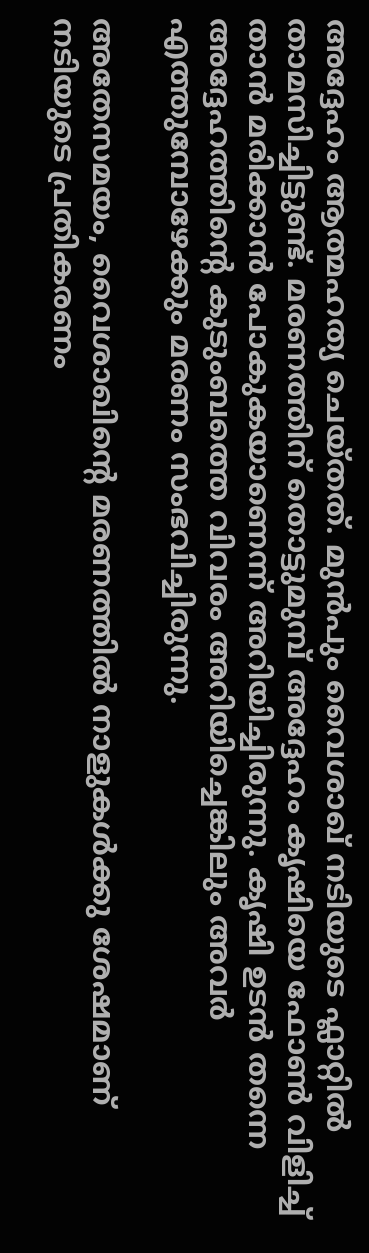അദ്ദേഹം ആത്മഹത്യ ചെയ്തത്. മുന്‍പും വൈശാഖ് നടിയുടെ ഫ്ലാറ്റില്‍ താമസിച്ചിട്ടുണ്ട്. മരണത്തിന് തൊട്ടുമുമ്പ് അദ്ദേഹം കൃഷിയെ ഫോൺ വിളിച്ച് താന്‍ മരിക്കാന്‍ പോകുകയാണെന്ന് അറിയിച്ചിരുന്നു. കൃഷി ഉടൻ തന്നെ അദ്ദേഹത്തിന്റെ കുടുംബത്തെ വിവരം അറിയിച്ചെങ്കിലും അവർ എത്തുമ്പോഴേക്കും മരണം സംഭവിച്ചിരുന്നു.

അതേസമയം, വൈശാഖിന്‍റെ മരണത്തില്‍ നാളുകള്‍ക്കു ശേഷമാണ് നടിയുടെ പ്രതികരണം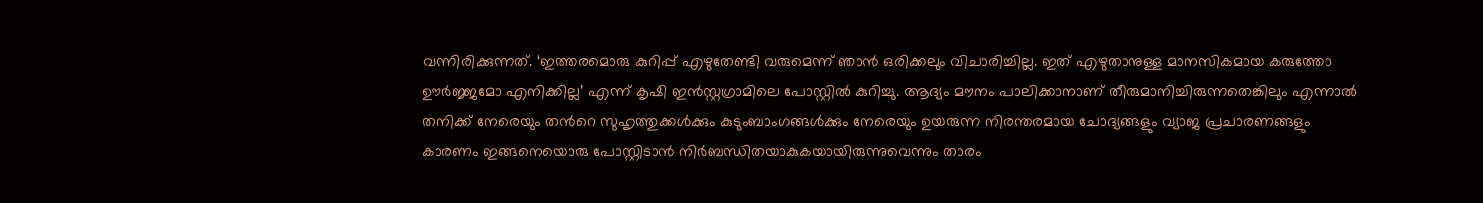വന്നിരിക്കുന്നത്. ‘ഇത്തരമൊരു കുറിപ്പ് എഴുതേണ്ടി വരുമെന്ന് ഞാൻ ഒരിക്കലും വിചാരിച്ചില്ല. ഇത് എഴുതാനുള്ള മാനസികമായ കരുത്തോ ഊർജ്ജമോ എനിക്കില്ല’ എന്ന് കൃഷി ഇന്‍സ്റ്റഗ്രാമിലെ പോസ്റ്റില്‍ കുറിച്ചു. ആദ്യം മൗനം പാലിക്കാനാണ് തീരുമാനിച്ചിരുന്നതെങ്കിലും എന്നാല്‍ തനിക്ക് നേരെയും തന്‍റെ സുഹൃത്തുക്കൾക്കും കുടുംബാംഗങ്ങൾക്കും നേരെയും ഉയരുന്ന നിരന്തരമായ ചോദ്യങ്ങളും വ്യാജ പ്രചാരണങ്ങളും കാരണം ഇങ്ങനെയൊരു പോസ്റ്റിടാന്‍ നിർബന്ധിതയാകുകയായിരുന്നുവെന്നും താരം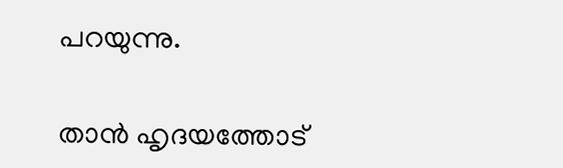പറയുന്നു.

താന്‍ ഹൃദയത്തോട്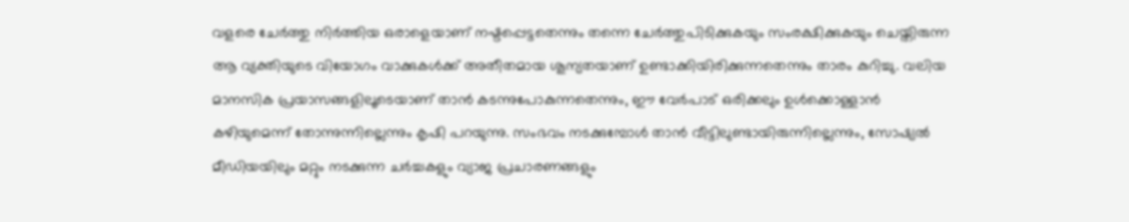വളരെ ചേർത്തു നിര്‍ത്തിയ ഒരാളെയാണ് നഷ്ടപ്പെട്ടതെന്നും തന്നെ ചേർത്തുപിടിക്കുകയും സംരക്ഷിക്കുകയും ചെയ്തിരുന്ന ആ വ്യക്തിയുടെ വിയോഗം വാക്കുകൾക്ക് അതീതമായ ശൂന്യതയാണ് ഉണ്ടാക്കിയിരിക്കുന്നതെന്നും താരം കുറിച്ചു. വലിയ മാനസിക പ്രയാസങ്ങളിലൂടെയാണ് താൻ കടന്നുപോകുന്നതെന്നും, ഈ വേർപാട് ഒരിക്കലും ഉൾക്കൊള്ളാൻ കഴിയുമെന്ന് തോന്നുന്നില്ലെന്നും കൃഷി പറയുന്നു. സംഭവം നടക്കുമ്പോൾ താൻ വീട്ടിലുണ്ടായിരുന്നില്ലെന്നും, സോഷ്യൽ മീഡിയയിലും മറ്റും നടക്കുന്ന ചർച്ചകളും വ്യാജ പ്രചാരണങ്ങളും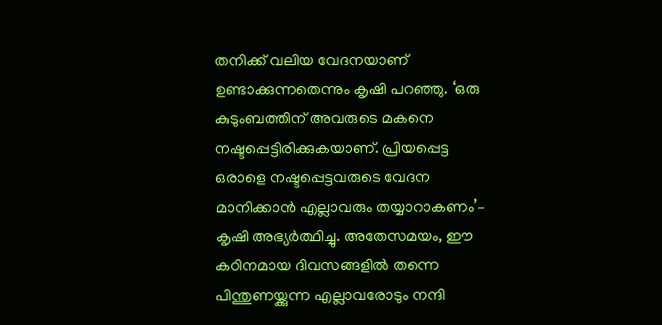തനിക്ക് വലിയ വേദനയാണ് ഉണ്ടാക്കുന്നതെന്നും കൃഷി പറഞ്ഞു. ‘ഒരു കുടുംബത്തിന് അവരുടെ മകനെ നഷ്ടപ്പെട്ടിരിക്കുകയാണ്. പ്രിയപ്പെട്ട ഒരാളെ നഷ്ടപ്പെട്ടവരുടെ വേദന മാനിക്കാൻ എല്ലാവരും തയ്യാറാകണം’– കൃഷി അഭ്യർത്ഥിച്ചു. അതേസമയം, ഈ കഠിനമായ ദിവസങ്ങളില്‍ തന്നെ പിന്തുണയ്ക്കുന്ന എല്ലാവരോടും നന്ദി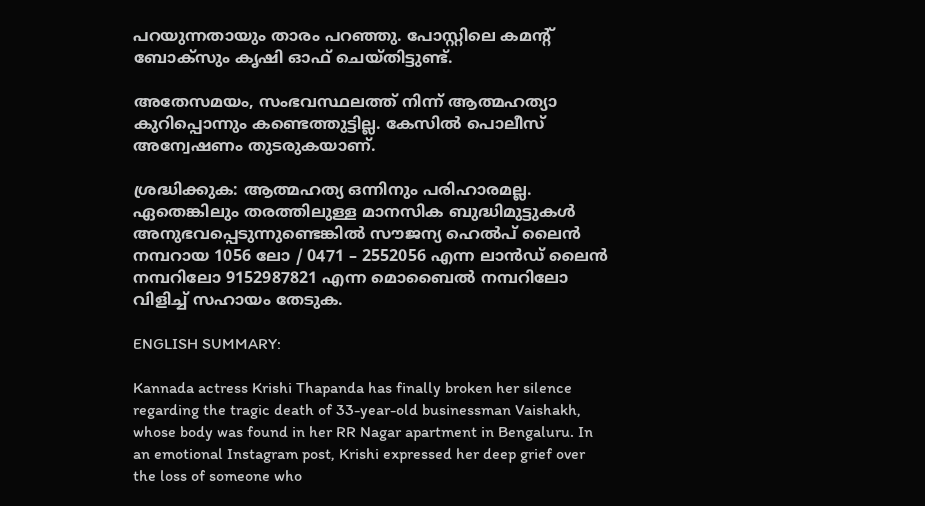പറയുന്നതായും താരം പറഞ്ഞു. പോസ്റ്റിലെ കമന്റ് ബോക്സും കൃഷി ഓഫ് ചെയ്തിട്ടുണ്ട്.

അതേസമയം, സംഭവസ്ഥലത്ത് നിന്ന് ആത്മഹത്യാ കുറിപ്പൊന്നും കണ്ടെത്തുട്ടില്ല. കേസില്‍ പൊലീസ് അന്വേഷണം തുടരുകയാണ്.

ശ്രദ്ധിക്കുക: ആത്മഹത്യ ഒന്നിനും പരിഹാരമല്ല. ഏതെങ്കിലും തരത്തിലുള്ള മാനസിക ബുദ്ധിമുട്ടുകള്‍ അനുഭവപ്പെടുന്നുണ്ടെങ്കില്‍ സൗജന്യ ഹെല്‍പ് ലൈന്‍ നമ്പറായ 1056 ലോ / 0471 – 2552056 എന്ന ലാന്‍ഡ് ലൈന്‍ നമ്പറിലോ 9152987821 എന്ന മൊബൈല്‍ നമ്പറിലോ വിളിച്ച് സഹായം തേടുക.

ENGLISH SUMMARY:

Kannada actress Krishi Thapanda has finally broken her silence regarding the tragic death of 33-year-old businessman Vaishakh, whose body was found in her RR Nagar apartment in Bengaluru. In an emotional Instagram post, Krishi expressed her deep grief over the loss of someone who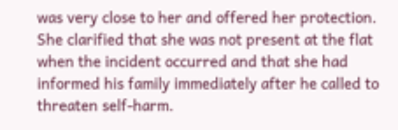was very close to her and offered her protection. She clarified that she was not present at the flat when the incident occurred and that she had informed his family immediately after he called to threaten self-harm.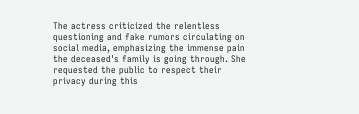The actress criticized the relentless questioning and fake rumors circulating on social media, emphasizing the immense pain the deceased's family is going through. She requested the public to respect their privacy during this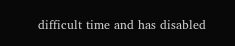difficult time and has disabled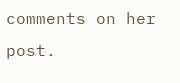comments on her post.